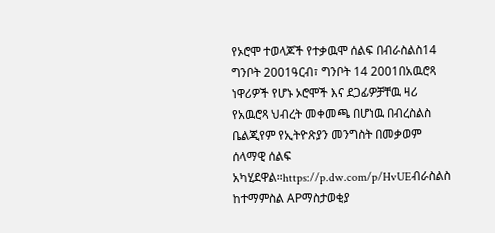የኦሮሞ ተወላጆች የተቃዉሞ ሰልፍ በብራስልስ14 ግንቦት 2001ዓርብ፣ ግንቦት 14 2001በአዉሮጻ ነዋሪዎች የሆኑ ኦሮሞች እና ደጋፊዎቻቸዉ ዛሪ የአዉሮጻ ህብረት መቀመጫ በሆነዉ በብረስልስ ቤልጂየም የኢትዮጽያን መንግስት በመቃወም ሰላማዊ ሰልፍ አካሂደዋል።https://p.dw.com/p/HvUEብራስልስ ከተማምስል APማስታወቂያ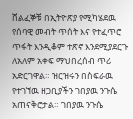ሸልፈኞቹ በኢትዮጽያ የሚካሄደዉ የሰባዊ መብት ጥሰት እና የተፈጥሮ ጥፋት እንዲቆም ተጽኖ እንደሚያደርጉ ለአለም አቀፍ ማህበረሰብ ጥሪ አድርገዋል። ዝርዝሩን በስፍራዉ የተገኘዉ ዘጋቢያችን ገበያዉ ንጉሴ አጠናቅሮታል። ገበያዉ ንጉሴ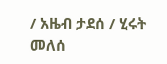/ አዜብ ታደሰ / ሂሩት መለሰ